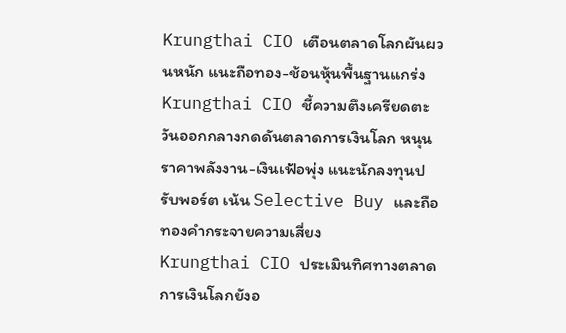Krungthai CIO เตือนตลาดโลกผันผวนหนัก แนะถือทอง-ช้อนหุ้นพื้นฐานแกร่ง
Krungthai CIO ชี้ความตึงเครียดตะวันออกกลางกดดันตลาดการเงินโลก หนุนราคาพลังงาน-เงินเฟ้อพุ่ง แนะนักลงทุนปรับพอร์ต เน้น Selective Buy และถือทองคำกระจายความเสี่ยง
Krungthai CIO ประเมินทิศทางตลาดการเงินโลกยังอ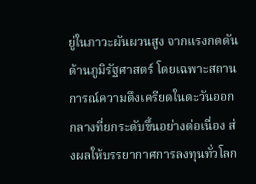ยู่ในภาวะผันผวนสูง จากแรงกดดันด้านภูมิรัฐศาสตร์ โดยเฉพาะสถานการณ์ความตึงเครียดในตะวันออกกลางที่ยกระดับขึ้นอย่างต่อเนื่อง ส่งผลให้บรรยากาศการลงทุนทั่วโลก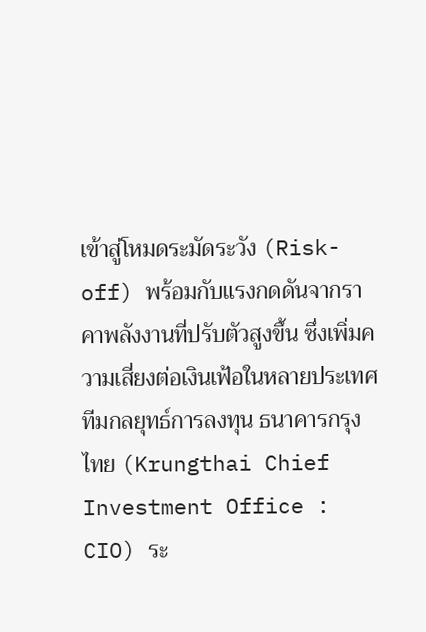เข้าสู่โหมดระมัดระวัง (Risk-off) พร้อมกับแรงกดดันจากราคาพลังงานที่ปรับตัวสูงขึ้น ซึ่งเพิ่มความเสี่ยงต่อเงินเฟ้อในหลายประเทศ
ทีมกลยุทธ์การลงทุน ธนาคารกรุงไทย (Krungthai Chief Investment Office : CIO) ระ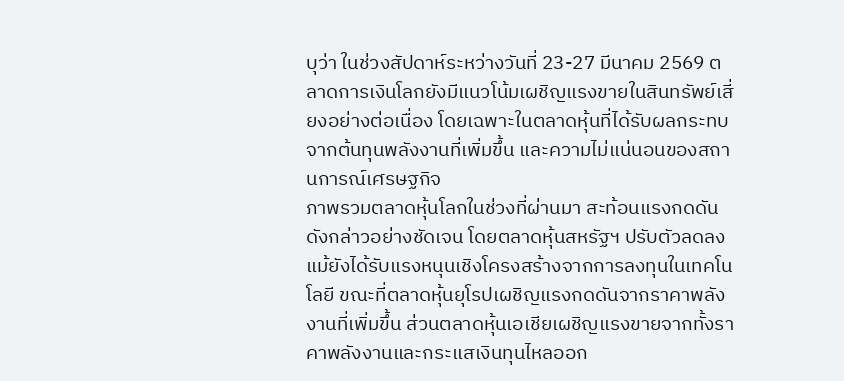บุว่า ในช่วงสัปดาห์ระหว่างวันที่ 23-27 มีนาคม 2569 ตลาดการเงินโลกยังมีแนวโน้มเผชิญแรงขายในสินทรัพย์เสี่ยงอย่างต่อเนื่อง โดยเฉพาะในตลาดหุ้นที่ได้รับผลกระทบจากต้นทุนพลังงานที่เพิ่มขึ้น และความไม่แน่นอนของสถานการณ์เศรษฐกิจ
ภาพรวมตลาดหุ้นโลกในช่วงที่ผ่านมา สะท้อนแรงกดดันดังกล่าวอย่างชัดเจน โดยตลาดหุ้นสหรัฐฯ ปรับตัวลดลง แม้ยังได้รับแรงหนุนเชิงโครงสร้างจากการลงทุนในเทคโนโลยี ขณะที่ตลาดหุ้นยุโรปเผชิญแรงกดดันจากราคาพลังงานที่เพิ่มขึ้น ส่วนตลาดหุ้นเอเชียเผชิญแรงขายจากทั้งราคาพลังงานและกระแสเงินทุนไหลออก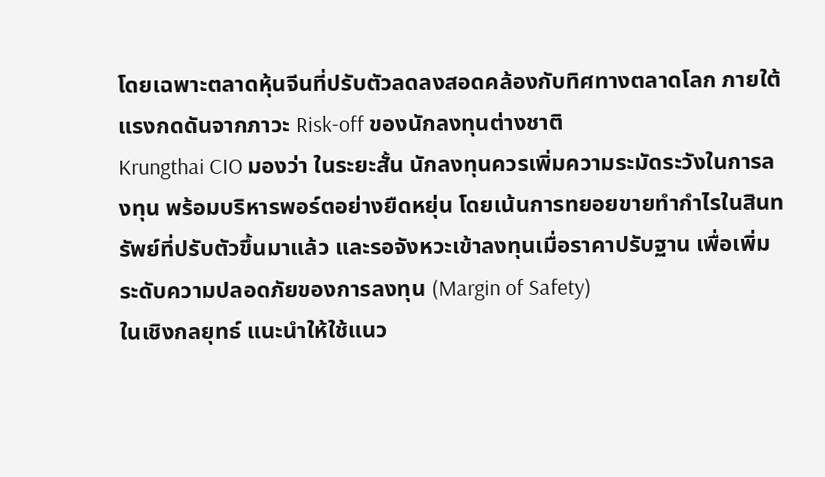โดยเฉพาะตลาดหุ้นจีนที่ปรับตัวลดลงสอดคล้องกับทิศทางตลาดโลก ภายใต้แรงกดดันจากภาวะ Risk-off ของนักลงทุนต่างชาติ
Krungthai CIO มองว่า ในระยะสั้น นักลงทุนควรเพิ่มความระมัดระวังในการลงทุน พร้อมบริหารพอร์ตอย่างยืดหยุ่น โดยเน้นการทยอยขายทำกำไรในสินทรัพย์ที่ปรับตัวขึ้นมาแล้ว และรอจังหวะเข้าลงทุนเมื่อราคาปรับฐาน เพื่อเพิ่มระดับความปลอดภัยของการลงทุน (Margin of Safety)
ในเชิงกลยุทธ์ แนะนำให้ใช้แนว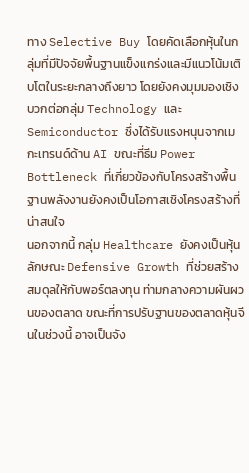ทาง Selective Buy โดยคัดเลือกหุ้นในกลุ่มที่มีปัจจัยพื้นฐานแข็งแกร่งและมีแนวโน้มเติบโตในระยะกลางถึงยาว โดยยังคงมุมมองเชิงบวกต่อกลุ่ม Technology และ Semiconductor ซึ่งได้รับแรงหนุนจากเมกะเทรนด์ด้าน AI ขณะที่ธีม Power Bottleneck ที่เกี่ยวข้องกับโครงสร้างพื้นฐานพลังงานยังคงเป็นโอกาสเชิงโครงสร้างที่น่าสนใจ
นอกจากนี้ กลุ่ม Healthcare ยังคงเป็นหุ้นลักษณะ Defensive Growth ที่ช่วยสร้างสมดุลให้กับพอร์ตลงทุน ท่ามกลางความผันผวนของตลาด ขณะที่การปรับฐานของตลาดหุ้นจีนในช่วงนี้ อาจเป็นจัง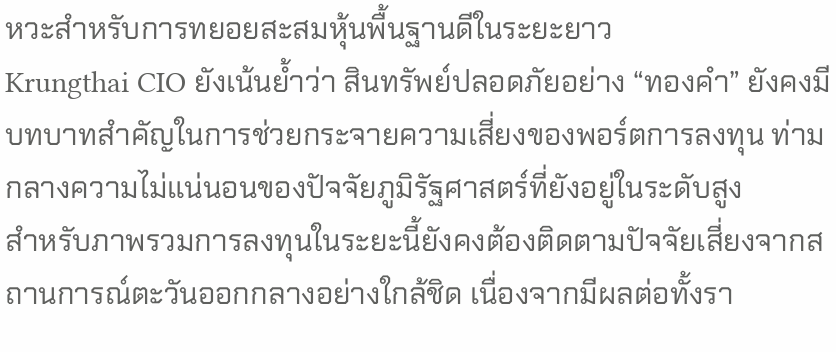หวะสำหรับการทยอยสะสมหุ้นพื้นฐานดีในระยะยาว
Krungthai CIO ยังเน้นย้ำว่า สินทรัพย์ปลอดภัยอย่าง “ทองคำ” ยังคงมีบทบาทสำคัญในการช่วยกระจายความเสี่ยงของพอร์ตการลงทุน ท่ามกลางความไม่แน่นอนของปัจจัยภูมิรัฐศาสตร์ที่ยังอยู่ในระดับสูง
สำหรับภาพรวมการลงทุนในระยะนี้ยังคงต้องติดตามปัจจัยเสี่ยงจากสถานการณ์ตะวันออกกลางอย่างใกล้ชิด เนื่องจากมีผลต่อทั้งรา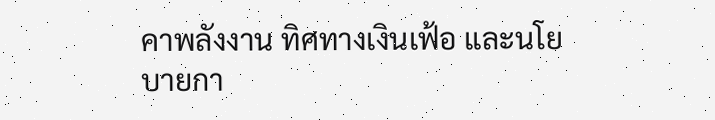คาพลังงาน ทิศทางเงินเฟ้อ และนโยบายกา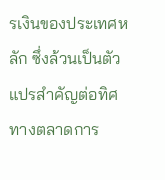รเงินของประเทศหลัก ซึ่งล้วนเป็นตัวแปรสำคัญต่อทิศทางตลาดการ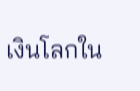เงินโลกใน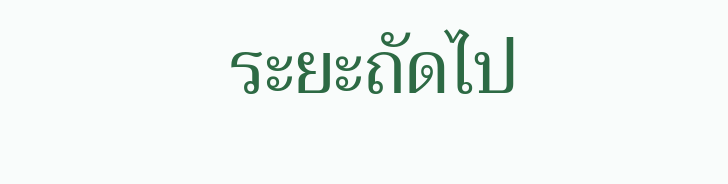ระยะถัดไป